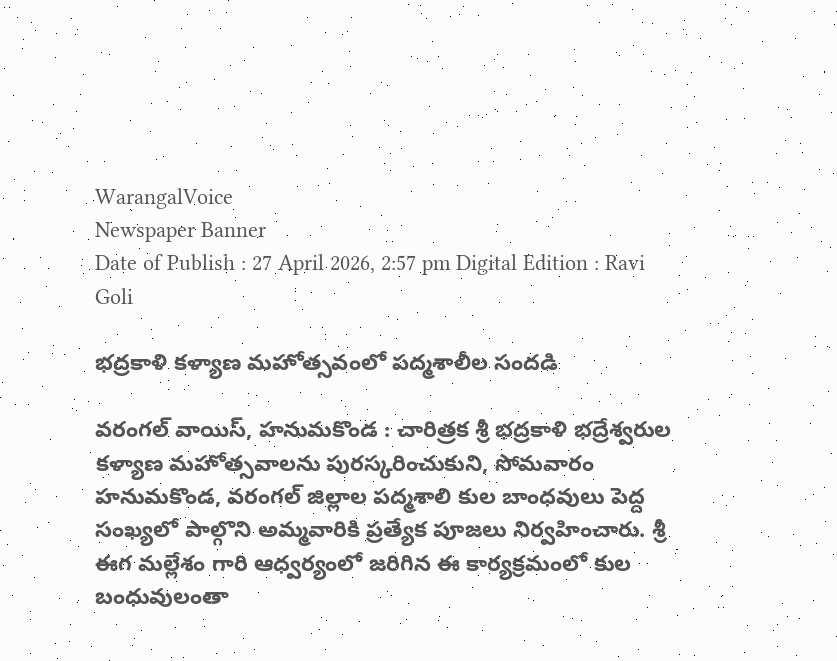WarangalVoice
Newspaper Banner
Date of Publish : 27 April 2026, 2:57 pm Digital Edition : Ravi Goli

భద్రకాళి కళ్యాణ మహోత్సవంలో పద్మశాలీల సందడి

వరంగల్ వాయిస్, హనుమకొండ : చారిత్రక శ్రీ భద్రకాళి భద్రేశ్వరుల కళ్యాణ మహోత్సవాలను పురస్కరించుకుని, సోమవారం హనుమకొండ, వరంగల్ జిల్లాల పద్మశాలి కుల బాంధవులు పెద్ద సంఖ్యలో పాల్గొని అమ్మవారికి ప్రత్యేక పూజలు నిర్వహించారు. శ్రీ ఈగ మల్లేశం గారి ఆధ్వర్యంలో జరిగిన ఈ కార్యక్రమంలో కుల బంధువులంతా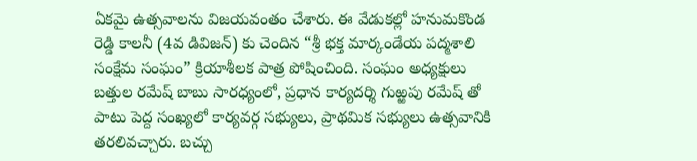ఏకమై ఉత్సవాలను విజయవంతం చేశారు. ఈ వేడుకల్లో హనుమకొండ రెడ్డి కాలనీ (4వ డివిజన్) కు చెందిన “శ్రీ భక్త మార్కండేయ పద్మశాలి సంక్షేమ సంఘం” క్రియాశీలక పాత్ర పోషించింది. సంఘం అధ్యక్షులు బత్తుల రమేష్ బాబు సారధ్యంలో, ప్రధాన కార్యదర్శి గుఱ్ఱపు రమేష్ తో పాటు పెద్ద సంఖ్యలో కార్యవర్గ సభ్యులు, ప్రాథమిక సభ్యులు ఉత్సవానికి తరలివచ్చారు. బచ్చు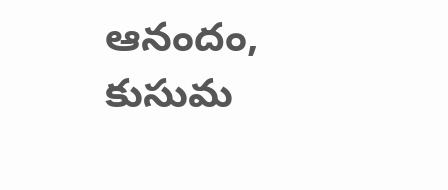ఆనందం, కుసుమ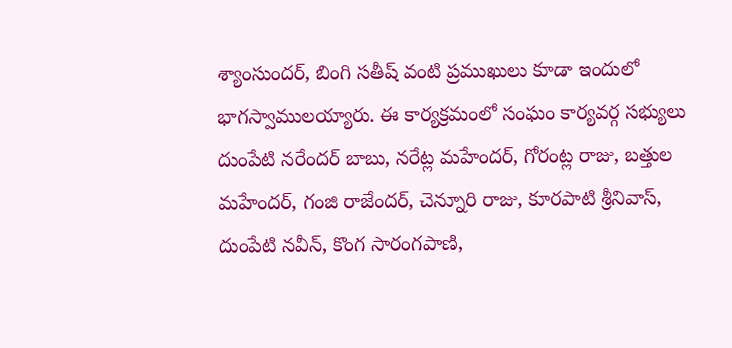శ్యాంసుందర్, బింగి సతీష్ వంటి ప్రముఖులు కూడా ఇందులో భాగస్వాములయ్యారు. ఈ కార్యక్రమంలో సంఘం కార్యవర్గ సభ్యులు దుంపేటి నరేందర్ బాబు, నరేట్ల మహేందర్, గోరంట్ల రాజు, బత్తుల మహేందర్, గంజి రాజేందర్, చెన్నూరి రాజు, కూరపాటి శ్రీనివాస్, దుంపేటి నవీన్, కొంగ సారంగపాణి,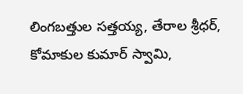లింగబత్తుల సత్తయ్య, తేరాల శ్రీధర్, కోమాకుల కుమార్ స్వామి,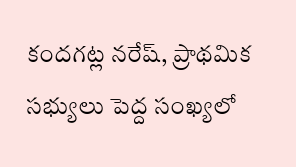కందగట్ల నరేష్, ప్రాథమిక సభ్యులు పెద్ద సంఖ్యలో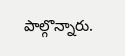పాల్గొన్నారు.